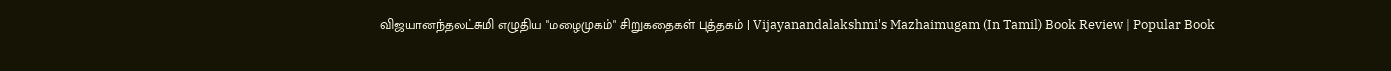விஜயானந்தலட்சுமி எழுதிய "மழைமுகம்" சிறுகதைகள் புத்தகம் | Vijayanandalakshmi's Mazhaimugam (In Tamil) Book Review | Popular Book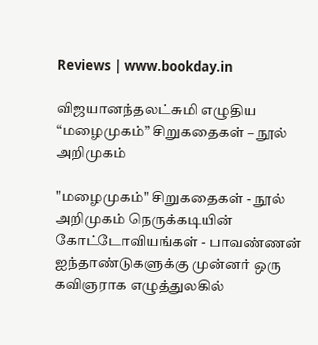Reviews | www.bookday.in

விஜயானந்தலட்சுமி எழுதிய “மழைமுகம்” சிறுகதைகள் – நூல் அறிமுகம்

"மழைமுகம்" சிறுகதைகள் - நூல் அறிமுகம் நெருக்கடியின் கோட்டோவியங்கள் - பாவண்ணன் ஐந்தாண்டுகளுக்கு முன்னர் ஒரு கவிஞராக எழுத்துலகில்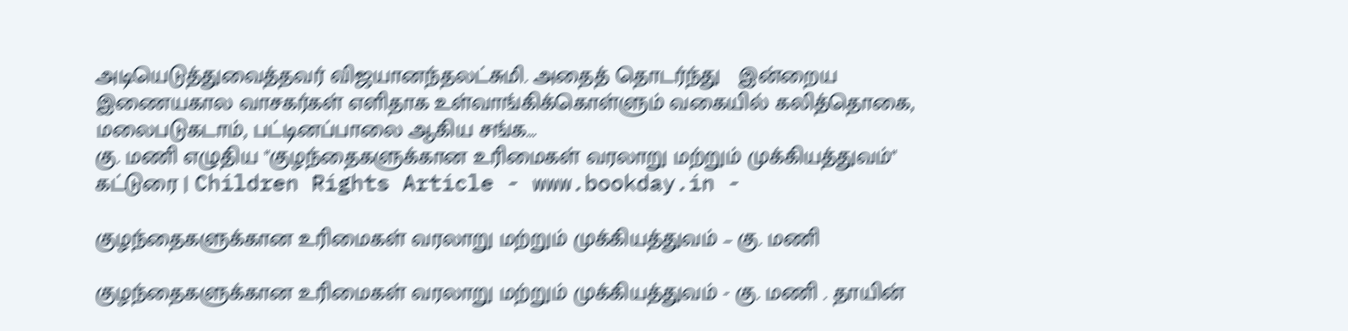அடியெடுத்துவைத்தவர் விஜயானந்தலட்சுமி. அதைத் தொடர்ந்து   இன்றைய இணையகால வாசகர்கள் எளிதாக உள்வாங்கிக்கொள்ளும் வகையில் கலித்தொகை, மலைபடுகடாம், பட்டினப்பாலை ஆகிய சங்க…
கு. மணி எழுதிய "குழந்தைகளுக்கான உரிமைகள் வரலாறு மற்றும் முக்கியத்துவம்" கட்டுரை | Children Rights Article - www.bookday.in -

குழந்தைகளுக்கான உரிமைகள் வரலாறு மற்றும் முக்கியத்துவம் – கு. மணி

குழந்தைகளுக்கான உரிமைகள் வரலாறு மற்றும் முக்கியத்துவம் - கு. மணி . தாயின்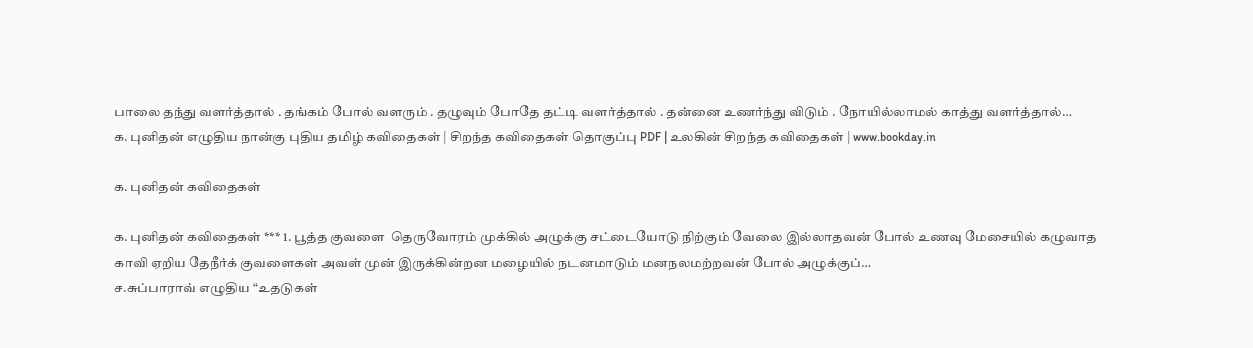பாலை தந்து வளர்த்தால் . தங்கம் போல் வளரும் . தழுவும் போதே தட்டி வளர்த்தால் . தன்னை உணர்ந்து விடும் . நோயில்லாமல் காத்து வளர்த்தால்…
க. புனிதன் எழுதிய நான்கு புதிய தமிழ் கவிதைகள் | சிறந்த கவிதைகள் தொகுப்பு PDF | உலகின் சிறந்த கவிதைகள் | www.bookday.in

க. புனிதன் கவிதைகள்

க. புனிதன் கவிதைகள் *** 1. பூத்த குவளை  தெருவோரம் முக்கில் அழுக்கு சட்டையோடு நிற்கும் வேலை இல்லாதவன் போல் உணவு மேசையில் கழுவாத காவி ஏறிய தேநீர்க் குவளைகள் அவள் முன் இருக்கின்றன மழையில் நடனமாடும் மனநலமற்றவன் போல் அழுக்குப்…
ச.சுப்பாராவ் எழுதிய “உதடுகள்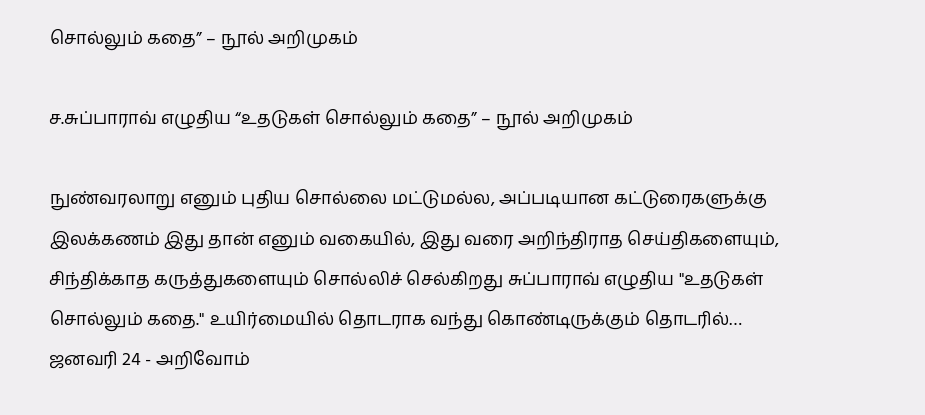சொல்லும் கதை” – நூல் அறிமுகம்

ச.சுப்பாராவ் எழுதிய “உதடுகள் சொல்லும் கதை” – நூல் அறிமுகம்

நுண்வரலாறு எனும் புதிய சொல்லை மட்டுமல்ல, அப்படியான கட்டுரைகளுக்கு இலக்கணம் இது தான் எனும் வகையில், இது வரை அறிந்திராத செய்திகளையும், சிந்திக்காத கருத்துகளையும் சொல்லிச் செல்கிறது சுப்பாராவ் எழுதிய "உதடுகள் சொல்லும் கதை." உயிர்மையில் தொடராக வந்து கொண்டிருக்கும் தொடரில்…
ஜனவரி 24 - அறிவோம்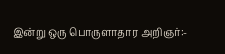இன்று ஒரு பொருளாதார அறிஞர்:-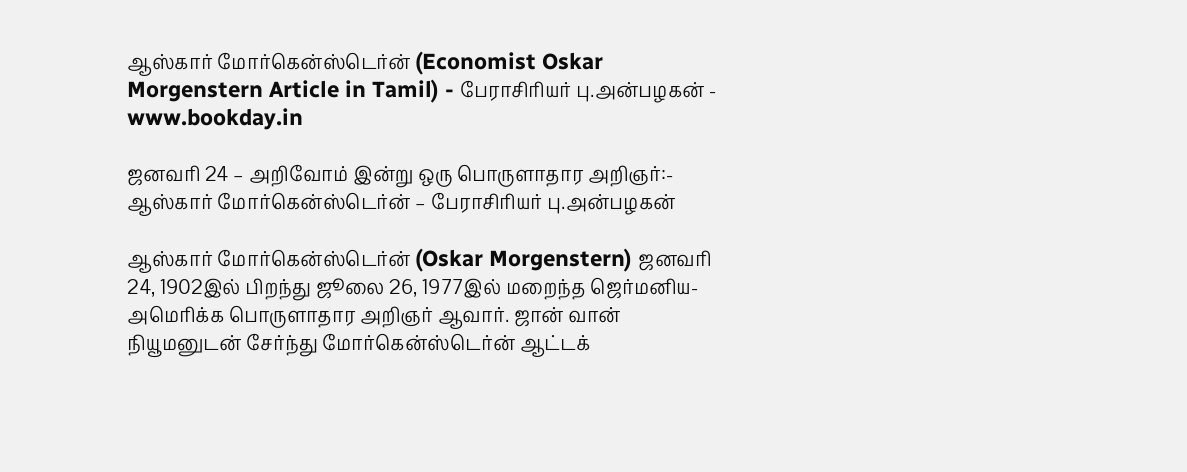ஆஸ்கார் மோர்கென்ஸ்டெர்ன் (Economist Oskar Morgenstern Article in Tamil) - பேராசிரியர் பு.அன்பழகன் - www.bookday.in

ஜனவரி 24 – அறிவோம் இன்று ஒரு பொருளாதார அறிஞர்:- ஆஸ்கார் மோர்கென்ஸ்டெர்ன் – பேராசிரியர் பு.அன்பழகன்

ஆஸ்கார் மோர்கென்ஸ்டெர்ன் (Oskar Morgenstern) ஜனவரி 24, 1902இல் பிறந்து ஜூலை 26, 1977இல் மறைந்த ஜெர்மனிய-அமெரிக்க பொருளாதார அறிஞர் ஆவார். ஜான் வான் நியூமனுடன் சேர்ந்து மோர்கென்ஸ்டெர்ன் ஆட்டக்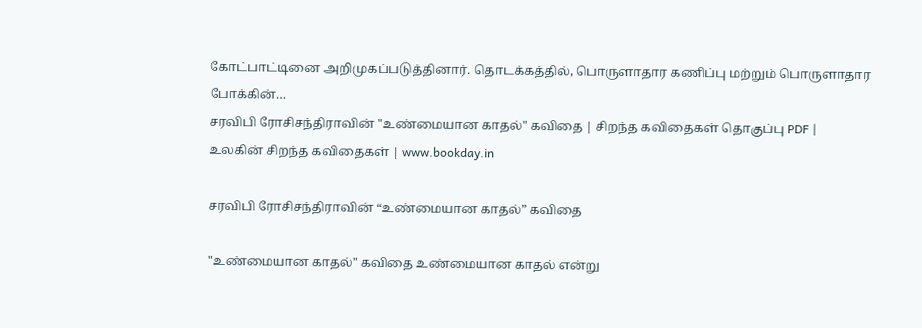கோட்பாட்டினை அறிமுகப்படுத்தினார். தொடக்கத்தில், பொருளாதார கணிப்பு மற்றும் பொருளாதார போக்கின்…
சரவிபி ரோசிசந்திராவின் "உண்மையான காதல்" கவிதை | சிறந்த கவிதைகள் தொகுப்பு PDF | உலகின் சிறந்த கவிதைகள் | www.bookday.in

சரவிபி ரோசிசந்திராவின் “உண்மையான காதல்” கவிதை

"உண்மையான காதல்" கவிதை உண்மையான காதல் என்று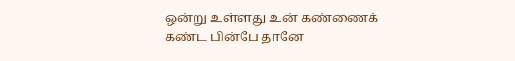ஒன்று உள்ளது உன் கண்ணைக் கண்ட பின்பே தானே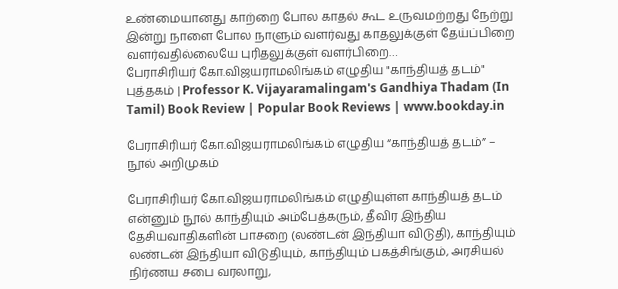உண்மையானது காற்றை போல காதல் கூட உருவமற்றது நேற்று இன்று நாளை போல நாளும் வளர்வது காதலுக்குள் தேய்ப்பிறை வளர்வதில்லையே புரிதலுக்குள் வளர்பிறை…
பேராசிரியர் கோ.விஜயராமலிங்கம் எழுதிய "காந்தியத் தடம்" புத்தகம் | Professor K. Vijayaramalingam's Gandhiya Thadam (In Tamil) Book Review | Popular Book Reviews | www.bookday.in

பேராசிரியர் கோ.விஜயராமலிங்கம் எழுதிய “காந்தியத் தடம்” – நூல் அறிமுகம்

பேராசிரியர் கோ.விஜயராமலிங்கம் எழுதியுள்ள காந்தியத் தடம் என்னும் நூல் காந்தியும் அம்பேத்கரும், தீவிர இந்திய தேசியவாதிகளின் பாசறை (லண்டன் இந்தியா விடுதி), காந்தியும் லண்டன் இந்தியா விடுதியும், காந்தியும் பகத்சிங்கும், அரசியல் நிர்ணய சபை வரலாறு,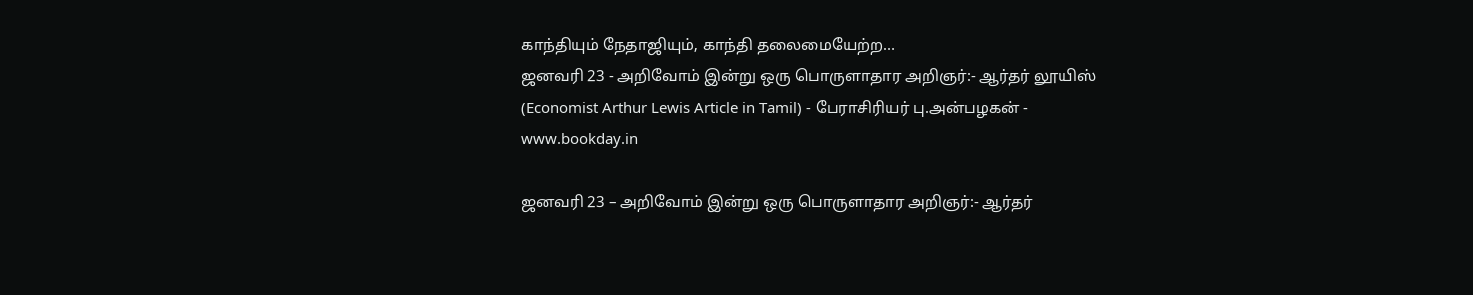காந்தியும் நேதாஜியும், காந்தி தலைமையேற்ற…
ஜனவரி 23 - அறிவோம் இன்று ஒரு பொருளாதார அறிஞர்:- ஆர்தர் லூயிஸ் (Economist Arthur Lewis Article in Tamil) - பேராசிரியர் பு.அன்பழகன் - www.bookday.in

ஜனவரி 23 – அறிவோம் இன்று ஒரு பொருளாதார அறிஞர்:- ஆர்தர்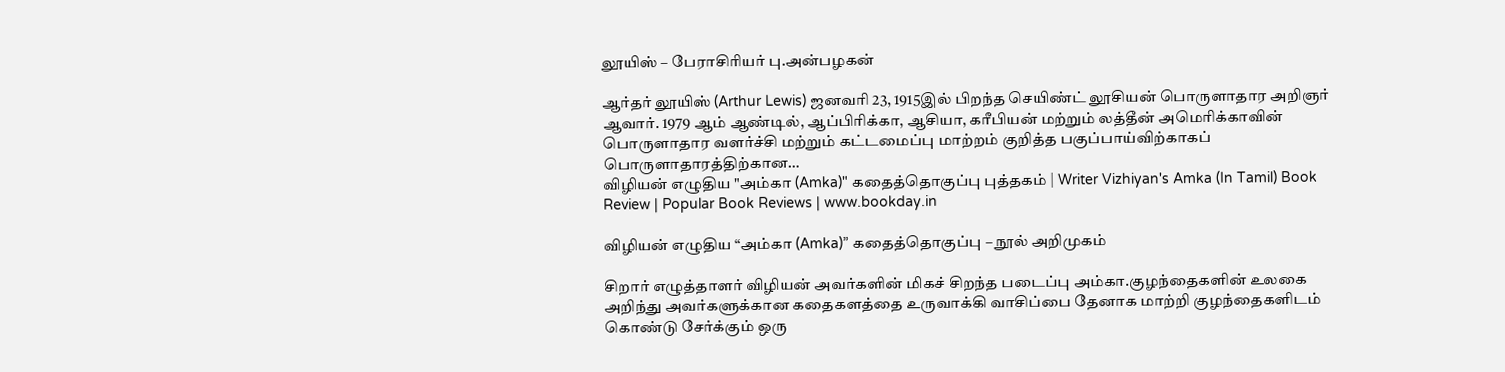லூயிஸ் – பேராசிரியர் பு.அன்பழகன்

ஆர்தர் லூயிஸ் (Arthur Lewis) ஜனவரி 23, 1915இல் பிறந்த செயிண்ட் லூசியன் பொருளாதார அறிஞர் ஆவார். 1979 ஆம் ஆண்டில், ஆப்பிரிக்கா, ஆசியா, கரீபியன் மற்றும் லத்தீன் அமெரிக்காவின் பொருளாதார வளர்ச்சி மற்றும் கட்டமைப்பு மாற்றம் குறித்த பகுப்பாய்விற்காகப் பொருளாதாரத்திற்கான…
விழியன் எழுதிய "அம்கா (Amka)" கதைத்தொகுப்பு புத்தகம் | Writer Vizhiyan's Amka (In Tamil) Book Review | Popular Book Reviews | www.bookday.in

விழியன் எழுதிய “அம்கா (Amka)” கதைத்தொகுப்பு – நூல் அறிமுகம்

சிறார் எழுத்தாளர் விழியன் அவர்களின் மிகச் சிறந்த படைப்பு அம்கா.குழந்தைகளின் உலகை அறிந்து அவர்களுக்கான கதைகளத்தை உருவாக்கி வாசிப்பை தேனாக மாற்றி குழந்தைகளிடம் கொண்டு சேர்க்கும் ஒரு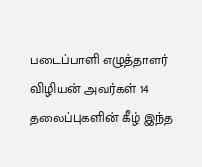படைப்பாளி எழுத்தாளர் விழியன் அவர்கள் 14 தலைப்புகளின் கீழ் இந்த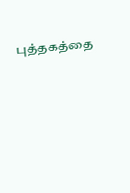புத்தகத்தை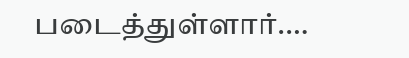படைத்துள்ளார்.…